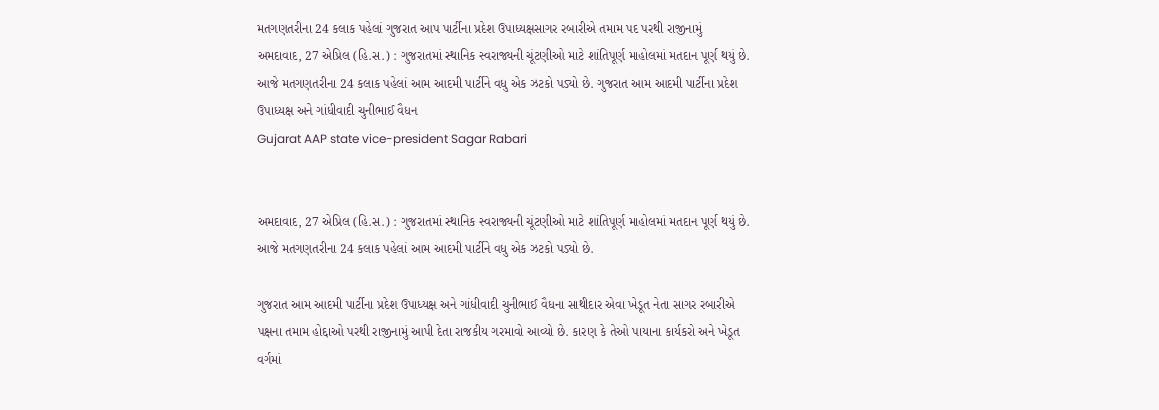મતગણતરીના 24 કલાક પહેલાં ગુજરાત આપ પાર્ટીના પ્રદેશ ઉપાધ્યક્ષસાગર રબારીએ તમામ પદ પરથી રાજીનામું
અમદાવાદ, 27 એપ્રિલ (હિ.સ.) : ગુજરાતમાં સ્થાનિક સ્વરાજ્યની ચૂંટણીઓ માટે શાંતિપૂર્ણ માહોલમાં મતદાન પૂર્ણ થયું છે. આજે મતગણતરીના 24 કલાક પહેલાં આમ આદમી પાર્ટીને વધુ એક ઝટકો પડ્યો છે. ગુજરાત આમ આદમી પાર્ટીના પ્રદેશ ઉપાધ્યક્ષ અને ગાંધીવાદી ચુનીભાઈ વૈધન
Gujarat AAP state vice-president Sagar Rabari


અમદાવાદ, 27 એપ્રિલ (હિ.સ.) : ગુજરાતમાં સ્થાનિક સ્વરાજ્યની ચૂંટણીઓ માટે શાંતિપૂર્ણ માહોલમાં મતદાન પૂર્ણ થયું છે. આજે મતગણતરીના 24 કલાક પહેલાં આમ આદમી પાર્ટીને વધુ એક ઝટકો પડ્યો છે.

ગુજરાત આમ આદમી પાર્ટીના પ્રદેશ ઉપાધ્યક્ષ અને ગાંધીવાદી ચુનીભાઈ વૈધના સાથીદાર એવા ખેડૂત નેતા સાગર રબારીએ પક્ષના તમામ હોદ્દાઓ પરથી રાજીનામું આપી દેતા રાજકીય ગરમાવો આવ્યો છે. કારણ કે તેઓ પાયાના કાર્યકરો અને ખેડૂત વર્ગમાં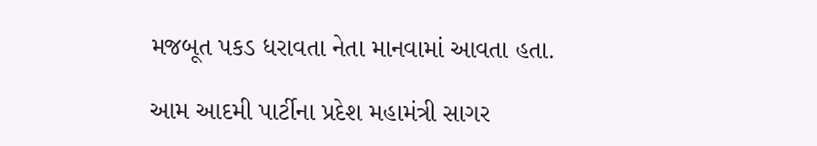મજબૂત પકડ ધરાવતા નેતા માનવામાં આવતા હતા.

આમ આદમી પાર્ટીના પ્રદેશ મહામંત્રી સાગર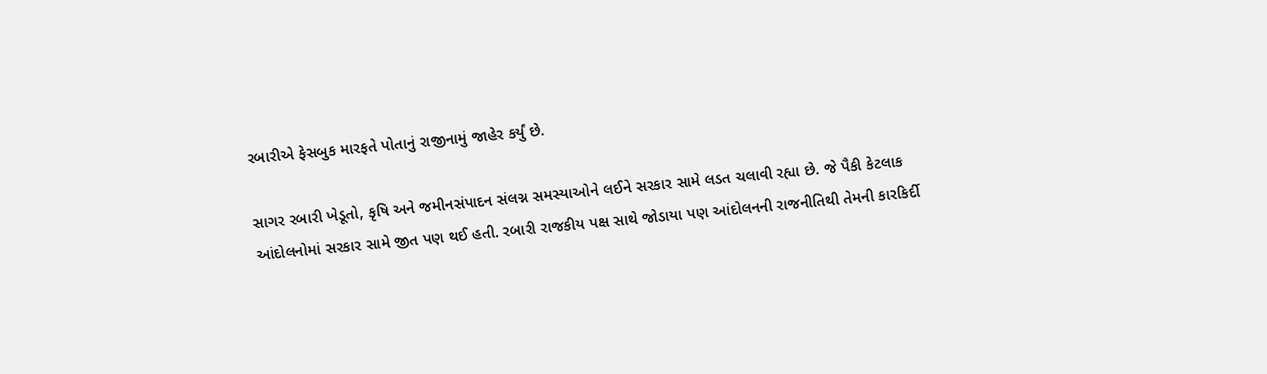રબારીએ ફેસબુક મારફતે પોતાનું રાજીનામું જાહેર કર્યું છે.

સાગર રબારી ખેડૂતો, કૃષિ અને જમીનસંપાદન સંલગ્ન સમસ્યાઓને લઈને સરકાર સામે લડત ચલાવી રહ્યા છે. જે પૈકી કેટલાક આંદોલનોમાં સરકાર સામે જીત પણ થઈ હતી. રબારી રાજકીય પક્ષ સાથે જોડાયા પણ આંદોલનની રાજનીતિથી તેમની કારકિર્દી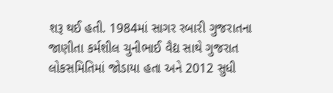શરૂ થઈ હતી. 1984માં સાગર રબારી ગુજરાતના જાણીતા કર્મશીલ ચુનીભાઈ વૈદ્ય સાથે ગુજરાત લોકસમિતિમાં જોડાયા હતા અને 2012 સુધી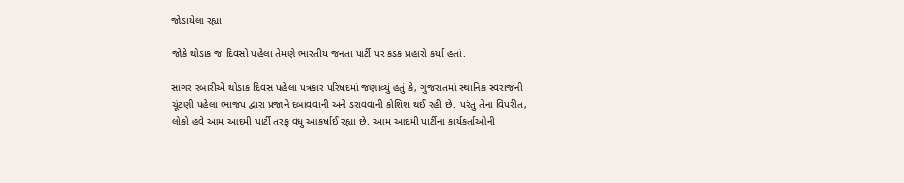જોડાયેલા રહ્યા

જોકે થોડાક જ દિવસો પહેલા તેમણે ભારતીય જનતા પાર્ટી પર કડક પ્રહારો કર્યા હતાં.

સાગર રબારીએ થોડાક દિવસ પહેલા પત્રકાર પરિષદમાં જણાવ્યું હતું કે, ગુજરાતમાં સ્થાનિક સ્વરાજની ચૂંટણી પહેલા ભાજપ દ્વારા પ્રજાને દબાવવાની અને ડરાવવાની કોશિશ થઈ રહી છે. પરંતુ તેના વિપરીત, લોકો હવે આમ આદમી પાર્ટી તરફ વધુ આકર્ષાઈ રહ્યા છે. આમ આદમી પાર્ટીના કાર્યકર્તાઓની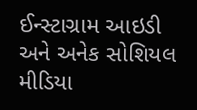ઈન્સ્ટાગ્રામ આઇડી અને અનેક સોશિયલ મીડિયા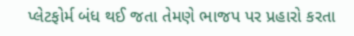પ્લેટફોર્મ બંધ થઈ જતા તેમણે ભાજપ પર પ્રહારો કરતા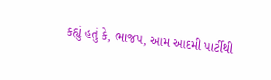કહ્યું હતું કે, ભાજપ, આમ આદમી પાર્ટીથી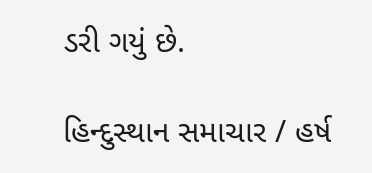ડરી ગયું છે.

હિન્દુસ્થાન સમાચાર / હર્ષ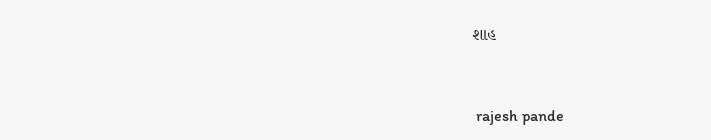શાહ


 rajesh pande